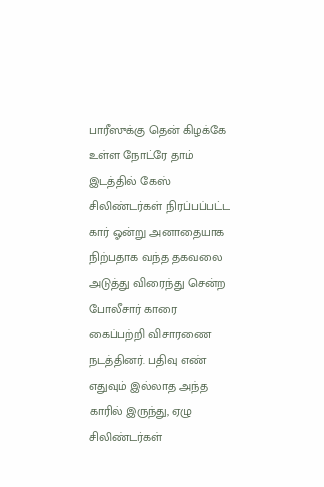பாரீஸுக்கு தென் கிழக்கே உள்ள நோட்ரே தாம் இடத்தில் கேஸ் சிலிண்டர்கள் நிரப்பப்பட்ட கார் ஓன்று அனாதையாக நிற்பதாக வந்த தகவலை அடுத்து விரைந்து சென்ற போலீசார் காரை கைப்பற்றி விசாரணை நடத்தினர். பதிவு எண் எதுவும் இல்லாத அந்த காரில் இருந்து, ஏழு சிலிண்டர்கள்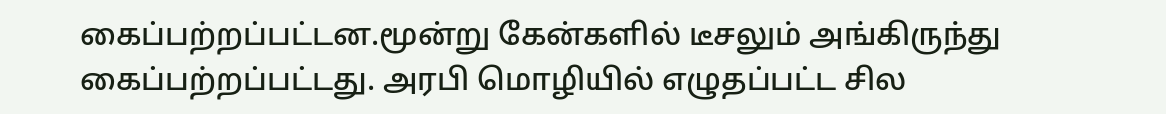கைப்பற்றப்பட்டன.மூன்று கேன்களில் டீசலும் அங்கிருந்து கைப்பற்றப்பட்டது. அரபி மொழியில் எழுதப்பட்ட சில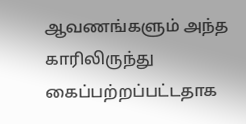ஆவணங்களும் அந்த காரிலிருந்து கைப்பற்றப்பட்டதாக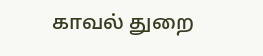காவல் துறை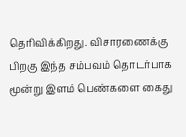தெரிவிக்கிறது. விசாரணைக்கு பிறகு இந்த சம்பவம் தொடர்பாக மூன்று இளம் பெண்களை கைது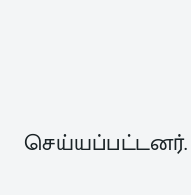செய்யப்பட்டனர்.